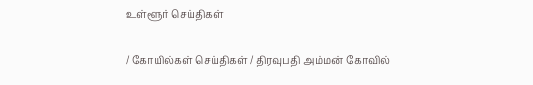உள்ளூர் செய்திகள்

/ கோயில்கள் செய்திகள் / திரவுபதி அம்மன் கோவில்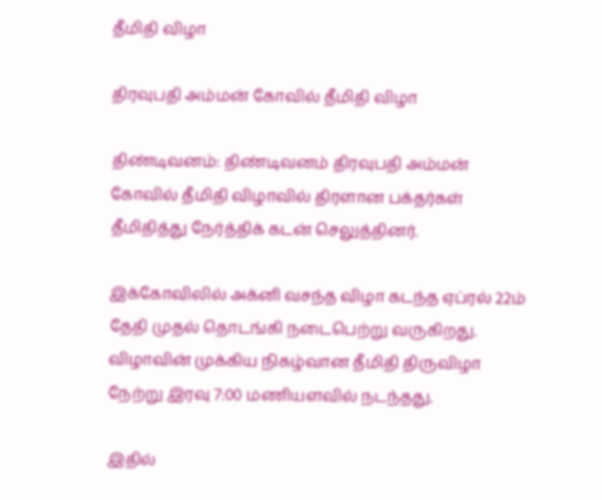தீமிதி விழா

திரவுபதி அம்மன் கோவில் தீமிதி விழா

திண்டிவனம்: திண்டிவனம் திரவுபதி அம்மன் கோவில் தீமிதி விழாவில் திரளான பக்தர்கள் தீமிதித்து நேர்த்திக் கடன் செலுத்தினர்.

இக்கோவிலில் அக்னி வசந்த விழா கடந்த ஏப்ரல் 22ம் தேதி முதல் தொடங்கி நடைபெற்று வருகிறது. விழாவின் முக்கிய நிகழ்வான தீமிதி திருவிழா நேற்று இரவு 7:00 மணியளவில் நடந்தது.

இதில்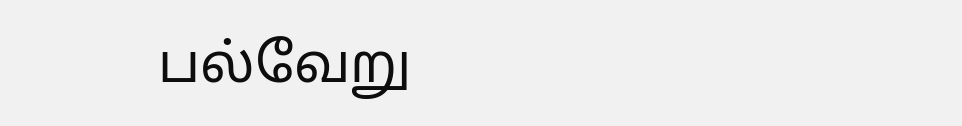பல்வேறு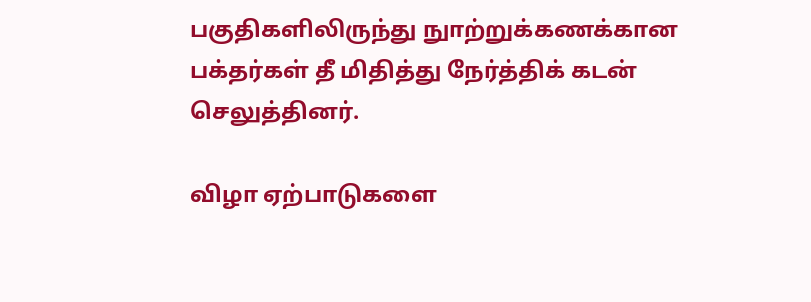பகுதிகளிலிருந்து நுாற்றுக்கணக்கான பக்தர்கள் தீ மிதித்து நேர்த்திக் கடன் செலுத்தினர்.

விழா ஏற்பாடுகளை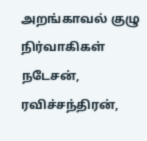அறங்காவல் குழு நிர்வாகிகள் நடேசன், ரவிச்சந்திரன்,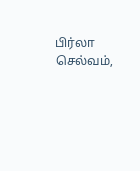பிர்லா செல்வம்,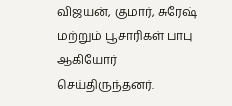விஜயன், குமார், சுரேஷ் மற்றும் பூசாரிகள் பாபு ஆகியோர் செய்திருந்தனர்.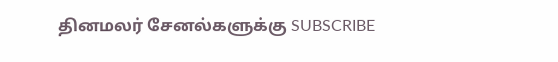தினமலர் சேனல்களுக்கு SUBSCRIBE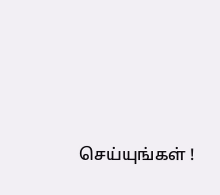செய்யுங்கள் !